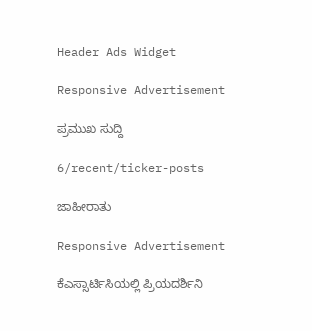Header Ads Widget

Responsive Advertisement

ಪ್ರಮುಖ ಸುದ್ದಿ

6/recent/ticker-posts

ಜಾಹೀರಾತು

Responsive Advertisement

ಕೆಎಸ್ಸಾರ್ಟಿಸಿಯಲ್ಲಿ ಪ್ರಿಯದರ್ಶಿನಿ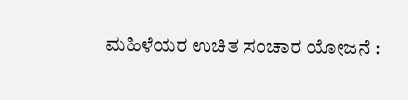ಮಹಿಳೆಯರ ಉಚಿತ ಸಂಚಾರ ಯೋಜನೆ :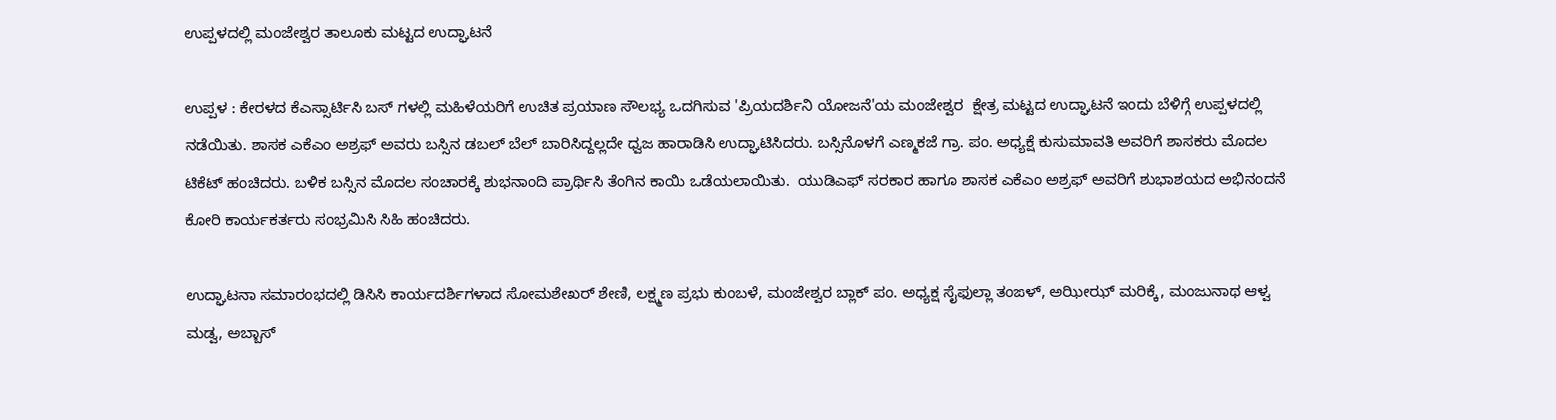ಉಪ್ಪಳದಲ್ಲಿ ಮಂಜೇಶ್ವರ ತಾಲೂಕು ಮಟ್ಟದ ಉದ್ಘಾಟನೆ

ಉಪ್ಪಳ : ಕೇರಳದ ಕೆಎಸ್ಸಾರ್ಟಿಸಿ ಬಸ್ ಗಳಲ್ಲಿ ಮಹಿಳೆಯರಿಗೆ ಉಚಿತ ಪ್ರಯಾಣ ಸೌಲಭ್ಯ ಒದಗಿಸುವ 'ಪ್ರಿಯದರ್ಶಿನಿ ಯೋಜನೆ'ಯ ಮಂಜೇಶ್ವರ  ಕ್ಷೇತ್ರ ಮಟ್ಟದ ಉದ್ಘಾಟನೆ ಇಂದು ಬೆಳಿಗ್ಗೆ ಉಪ್ಪಳದಲ್ಲಿ ನಡೆಯಿತು. ಶಾಸಕ ಎಕೆಎಂ ಅಶ್ರಫ್ ಅವರು ಬಸ್ಸಿನ ಡಬಲ್ ಬೆಲ್ ಬಾರಿಸಿದ್ದಲ್ಲದೇ ಧ್ವಜ ಹಾರಾಡಿಸಿ ಉದ್ಘಾಟಿಸಿದರು. ಬಸ್ಸಿನೊಳಗೆ ಎಣ್ಮಕಜೆ ಗ್ರಾ. ಪಂ. ಅಧ್ಯಕ್ಷೆ ಕುಸುಮಾವತಿ ಅವರಿಗೆ ಶಾಸಕರು ಮೊದಲ ಟಿಕೆಟ್ ಹಂಚಿದರು. ಬಳಿಕ ಬಸ್ಸಿನ ಮೊದಲ ಸಂಚಾರಕ್ಕೆ ಶುಭನಾಂದಿ ಪ್ರಾರ್ಥಿಸಿ ತೆಂಗಿನ ಕಾಯಿ ಒಡೆಯಲಾಯಿತು.  ಯುಡಿಎಫ್ ಸರಕಾರ ಹಾಗೂ ಶಾಸಕ ಎಕೆಎಂ ಅಶ್ರಫ್ ಅವರಿಗೆ ಶುಭಾಶಯದ ಅಭಿನಂದನೆ ಕೋರಿ ಕಾರ್ಯಕರ್ತರು ಸಂಭ್ರಮಿಸಿ ಸಿಹಿ ಹಂಚಿದರು.

ಉದ್ಘಾಟನಾ ಸಮಾರಂಭದಲ್ಲಿ ಡಿಸಿಸಿ ಕಾರ್ಯದರ್ಶಿಗಳಾದ ಸೋಮಶೇಖರ್ ಶೇಣಿ, ಲಕ್ಷ್ಮಣ ಪ್ರಭು ಕುಂಬಳೆ, ಮಂಜೇಶ್ವರ ಬ್ಲಾಕ್ ಪಂ. ಅಧ್ಯಕ್ಷ ಸೈಫುಲ್ಲಾ ತಂಙಳ್, ಅಝೀಝ್ ಮರಿಕ್ಕೆ, ಮಂಜುನಾಥ ಆಳ್ವ ಮಡ್ವ, ಅಬ್ಬಾಸ್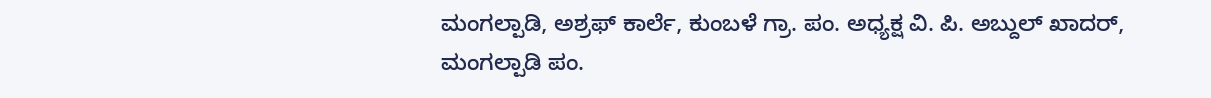ಮಂಗಲ್ಪಾಡಿ, ಅಶ್ರಫ್ ಕಾರ್ಲೆ, ಕುಂಬಳೆ ಗ್ರಾ. ಪಂ. ಅಧ್ಯಕ್ಷ ವಿ. ಪಿ. ಅಬ್ದುಲ್ ಖಾದರ್, ಮಂಗಲ್ಪಾಡಿ ಪಂ.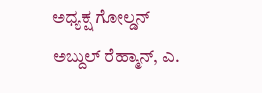ಅಧ್ಯಕ್ಷ ಗೋಲ್ಡನ್ ಅಬ್ದುಲ್ ರೆಹ್ಮಾನ್, ಎ.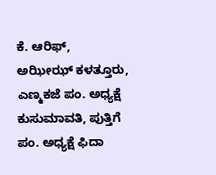ಕೆ. ಆರಿಫ್, ಅಝೀಝ್ ಕಳತ್ತೂರು, ಎಣ್ಮಕಜೆ ಪಂ. ಅಧ್ಯಕ್ಷೆ ಕುಸುಮಾವತಿ, ಪುತ್ತಿಗೆ ಪಂ. ಅಧ್ಯಕ್ಷೆ ಫಿದಾ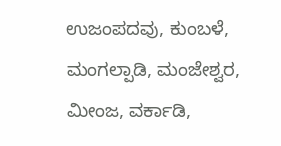ಉಜಂಪದವು, ಕುಂಬಳೆ, ಮಂಗಲ್ಪಾಡಿ, ಮಂಜೇಶ್ವರ, ಮೀಂಜ, ವರ್ಕಾಡಿ,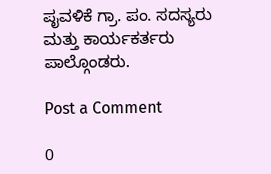ಪೖವಳಿಕೆ ಗ್ರಾ. ಪಂ. ಸದಸ್ಯರು ಮತ್ತು ಕಾರ್ಯಕರ್ತರು ಪಾಲ್ಗೊಂಡರು.

Post a Comment

0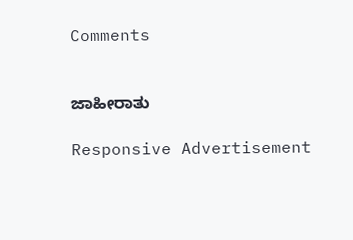Comments


ಜಾಹೀರಾತು

Responsive Advertisement